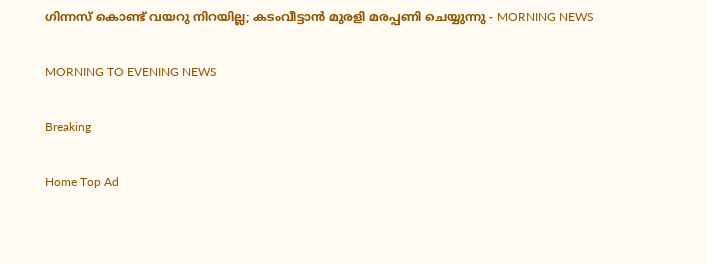ഗിന്നസ് കൊണ്ട് വയറു നിറയില്ല; കടംവീട്ടാൻ മുരളി മരപ്പണി ചെയ്യുന്നു - MORNING NEWS

MORNING TO EVENING NEWS

Breaking

Home Top Ad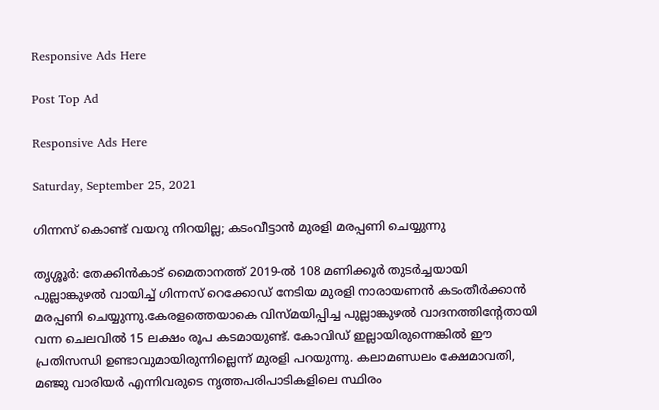Responsive Ads Here

Post Top Ad

Responsive Ads Here

Saturday, September 25, 2021

ഗിന്നസ് കൊണ്ട് വയറു നിറയില്ല; കടംവീട്ടാൻ മുരളി മരപ്പണി ചെയ്യുന്നു

തൃശ്ശൂർ: തേക്കിൻകാട് മൈതാനത്ത് 2019-ൽ 108 മണിക്കൂർ തുടർച്ചയായി പുല്ലാങ്കുഴൽ വായിച്ച് ഗിന്നസ് റെക്കോഡ് നേടിയ മുരളി നാരായണൻ കടംതീർക്കാൻ മരപ്പണി ചെയ്യുന്നു.കേരളത്തെയാകെ വിസ്മയിപ്പിച്ച പുല്ലാങ്കുഴൽ വാദനത്തിന്റേതായി വന്ന ചെലവിൽ 15 ലക്ഷം രൂപ കടമായുണ്ട്. കോവിഡ് ഇല്ലായിരുന്നെങ്കിൽ ഈ പ്രതിസന്ധി ഉണ്ടാവുമായിരുന്നില്ലെന്ന് മുരളി പറയുന്നു. കലാമണ്ഡലം ക്ഷേമാവതി, മഞ്ജു വാരിയർ എന്നിവരുടെ നൃത്തപരിപാടികളിലെ സ്ഥിരം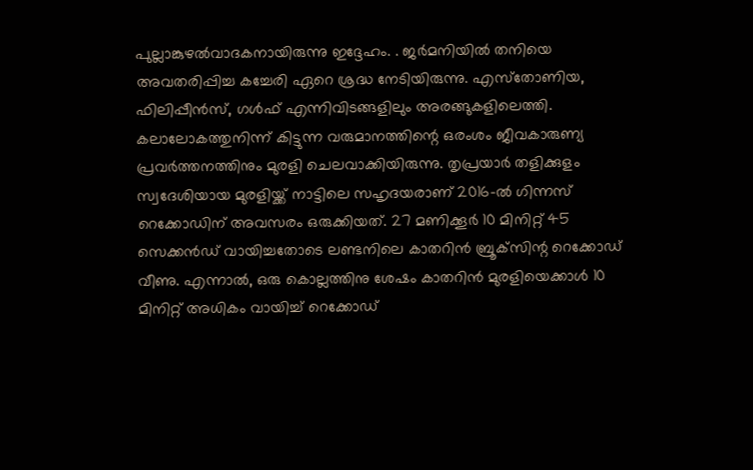പുല്ലാങ്കുഴൽവാദകനായിരുന്നു ഇദ്ദേഹം. . ജർമനിയിൽ തനിയെ അവതരിപ്പിച്ച കച്ചേരി ഏറെ ശ്രദ്ധ നേടിയിരുന്നു. എസ്‌തോണിയ, ഫിലിപ്പീൻസ്, ഗൾഫ് എന്നിവിടങ്ങളിലും അരങ്ങുകളിലെത്തി. കലാലോകത്തുനിന്ന്‌ കിട്ടുന്ന വരുമാനത്തിന്റെ ഒരംശം ജീവകാരുണ്യ പ്രവർത്തനത്തിനും മുരളി ചെലവാക്കിയിരുന്നു. തൃപ്രയാർ തളിക്കുളം സ്വദേശിയായ മുരളിയ്ക്ക്‌ നാട്ടിലെ സഹൃദയരാണ് 2016-ൽ ഗിന്നസ് റെക്കോഡിന് അവസരം ഒരുക്കിയത്. 27 മണിക്കൂർ 10 മിനിറ്റ് 45 സെക്കൻഡ് വായിച്ചതോടെ ലണ്ടനിലെ കാതറിൻ ബ്രൂക്‌സിന്റ റെക്കോഡ് വീണു. എന്നാൽ, ഒരു കൊല്ലത്തിനു ശേഷം കാതറിൻ മുരളിയെക്കാൾ 10 മിനിറ്റ് അധികം വായിച്ച് റെക്കോഡ്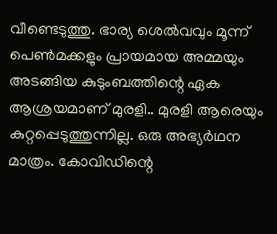വീണ്ടെടുത്തു. ഭാര്യ ശെൽവവും മൂന്ന് പെൺമക്കളും പ്രായമായ അമ്മയും അടങ്ങിയ കുടുംബത്തിന്റെ ഏക ആശ്രയമാണ് മുരളി.. മുരളി ആരെയും കുറ്റപ്പെടുത്തുന്നില്ല. ഒരു അഭ്യർഥന മാത്രം. കോവിഡിന്റെ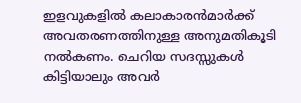ഇളവുകളിൽ കലാകാരൻമാർക്ക് അവതരണത്തിനുള്ള അനുമതികൂടി നൽകണം. ചെറിയ സദസ്സുകൾ കിട്ടിയാലും അവർ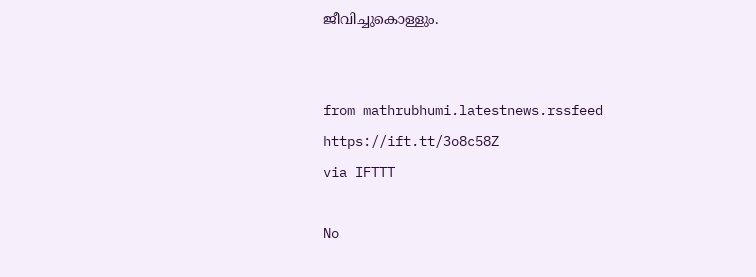ജീവിച്ചുകൊള്ളും.


from mathrubhumi.latestnews.rssfeed https://ift.tt/3o8c58Z
via IFTTT

No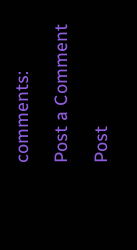comments:

Post a Comment

Post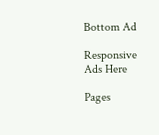Bottom Ad

Responsive Ads Here

Pages